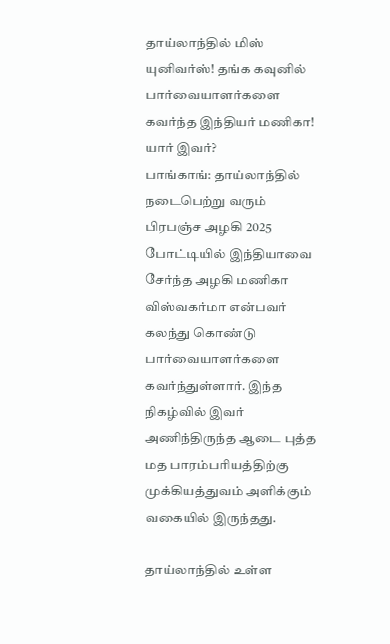தாய்லாந்தில் மிஸ் யுனிவர்ஸ்! தங்க கவுனில் பார்வையாளர்களை கவர்ந்த இந்தியர் மணிகா! யார் இவர்?
பாங்காங்: தாய்லாந்தில் நடைபெற்று வரும் பிரபஞ்ச அழகி 2025 போட்டியில் இந்தியாவை சேர்ந்த அழகி மணிகா விஸ்வகர்மா என்பவர் கலந்து கொண்டு பார்வையாளர்களை கவர்ந்துள்ளார். இந்த நிகழ்வில் இவர் அணிந்திருந்த ஆடை புத்த மத பாரம்பரியத்திற்கு முக்கியத்துவம் அளிக்கும் வகையில் இருந்தது.

தாய்லாந்தில் உள்ள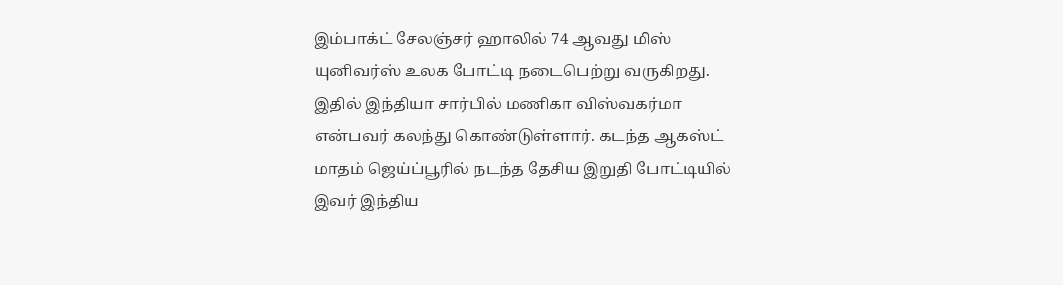இம்பாக்ட் சேலஞ்சர் ஹாலில் 74 ஆவது மிஸ் யுனிவர்ஸ் உலக போட்டி நடைபெற்று வருகிறது. இதில் இந்தியா சார்பில் மணிகா விஸ்வகர்மா என்பவர் கலந்து கொண்டுள்ளார். கடந்த ஆகஸ்ட் மாதம் ஜெய்ப்பூரில் நடந்த தேசிய இறுதி போட்டியில் இவர் இந்திய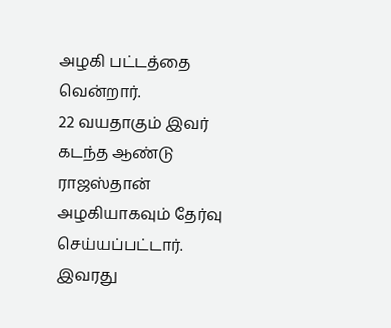அழகி பட்டத்தை வென்றார்.
22 வயதாகும் இவர் கடந்த ஆண்டு ராஜஸ்தான் அழகியாகவும் தேர்வு செய்யப்பட்டார். இவரது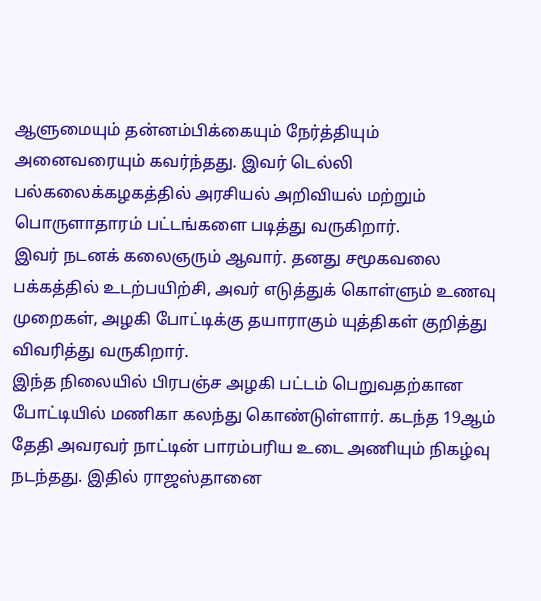ஆளுமையும் தன்னம்பிக்கையும் நேர்த்தியும் அனைவரையும் கவர்ந்தது. இவர் டெல்லி பல்கலைக்கழகத்தில் அரசியல் அறிவியல் மற்றும் பொருளாதாரம் பட்டங்களை படித்து வருகிறார்.
இவர் நடனக் கலைஞரும் ஆவார். தனது சமூகவலை பக்கத்தில் உடற்பயிற்சி, அவர் எடுத்துக் கொள்ளும் உணவு முறைகள், அழகி போட்டிக்கு தயாராகும் யுத்திகள் குறித்து விவரித்து வருகிறார்.
இந்த நிலையில் பிரபஞ்ச அழகி பட்டம் பெறுவதற்கான போட்டியில் மணிகா கலந்து கொண்டுள்ளார். கடந்த 19ஆம் தேதி அவரவர் நாட்டின் பாரம்பரிய உடை அணியும் நிகழ்வு நடந்தது. இதில் ராஜஸ்தானை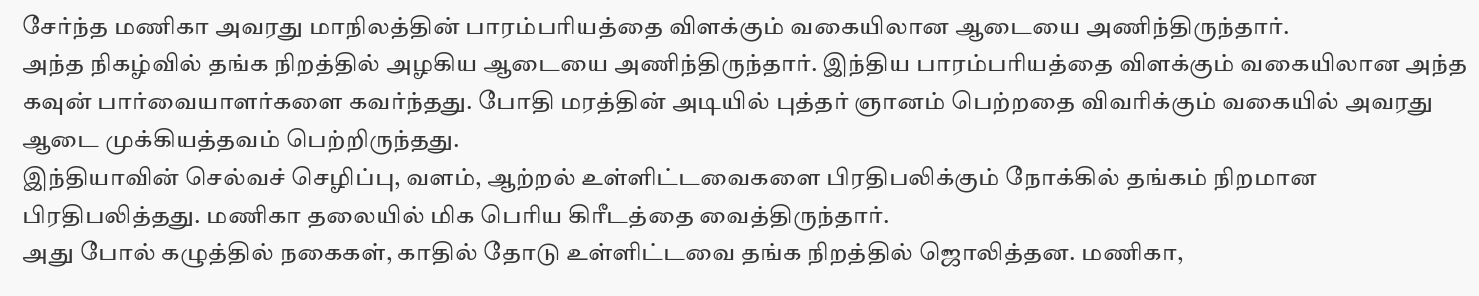சேர்ந்த மணிகா அவரது மாநிலத்தின் பாரம்பரியத்தை விளக்கும் வகையிலான ஆடையை அணிந்திருந்தார்.
அந்த நிகழ்வில் தங்க நிறத்தில் அழகிய ஆடையை அணிந்திருந்தார். இந்திய பாரம்பரியத்தை விளக்கும் வகையிலான அந்த கவுன் பார்வையாளர்களை கவர்ந்தது. போதி மரத்தின் அடியில் புத்தர் ஞானம் பெற்றதை விவரிக்கும் வகையில் அவரது ஆடை முக்கியத்தவம் பெற்றிருந்தது.
இந்தியாவின் செல்வச் செழிப்பு, வளம், ஆற்றல் உள்ளிட்டவைகளை பிரதிபலிக்கும் நோக்கில் தங்கம் நிறமான பிரதிபலித்தது. மணிகா தலையில் மிக பெரிய கிரீடத்தை வைத்திருந்தார்.
அது போல் கழுத்தில் நகைகள், காதில் தோடு உள்ளிட்டவை தங்க நிறத்தில் ஜொலித்தன. மணிகா,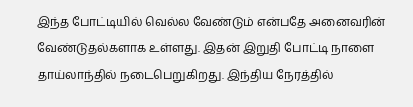இந்த போட்டியில் வெல்ல வேண்டும் என்பதே அனைவரின் வேண்டுதல்களாக உள்ளது. இதன் இறுதி போட்டி நாளை தாய்லாந்தில் நடைபெறுகிறது. இந்திய நேரத்தில்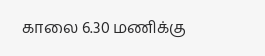காலை 6.30 மணிக்கு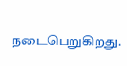நடைபெறுகிறது.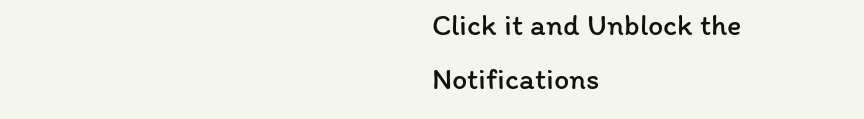Click it and Unblock the Notifications